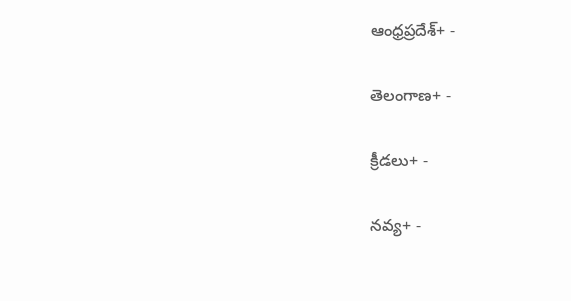ఆంధ్రప్రదేశ్+ -

తెలంగాణ+ -

క్రీడలు+ -

నవ్య+ -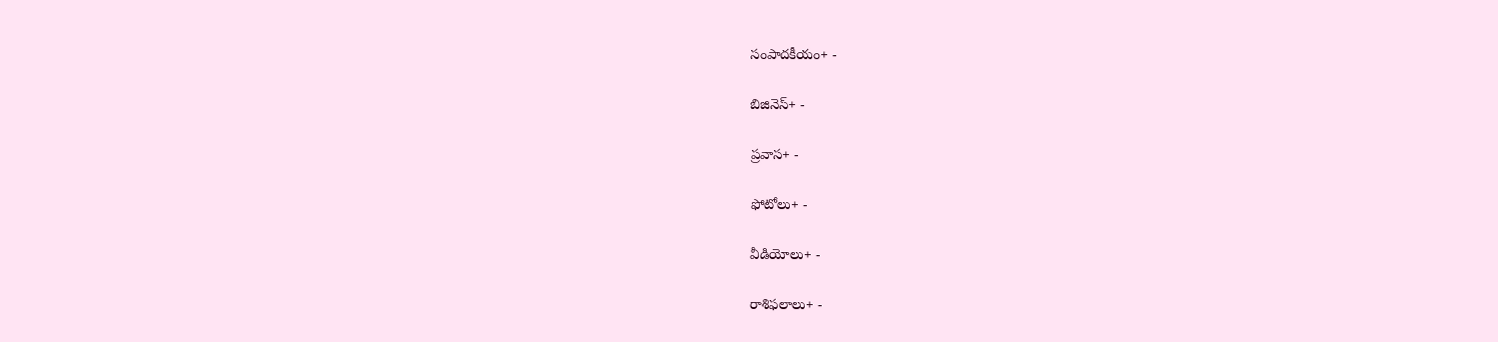సంపాదకీయం+ -

బిజినెస్+ -

ప్రవాస+ -

ఫోటోలు+ -

వీడియోలు+ -

రాశిఫలాలు+ -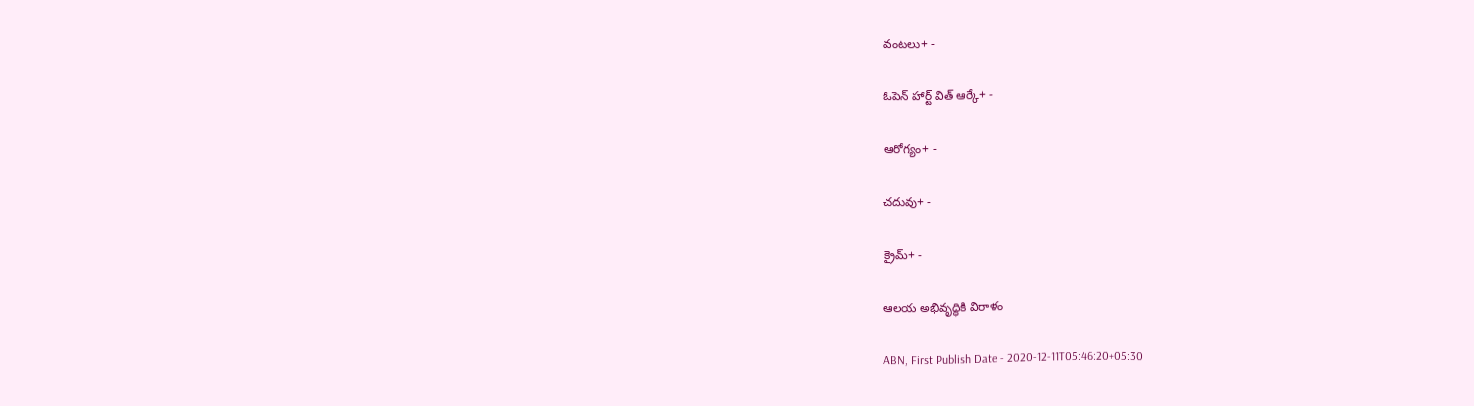వంటలు+ -

ఓపెన్ హార్ట్ విత్ ఆర్కే+ -

ఆరోగ్యం+ -

చదువు+ -

క్రైమ్+ -

ఆలయ అభివృద్ధికి విరాళం

ABN, First Publish Date - 2020-12-11T05:46:20+05:30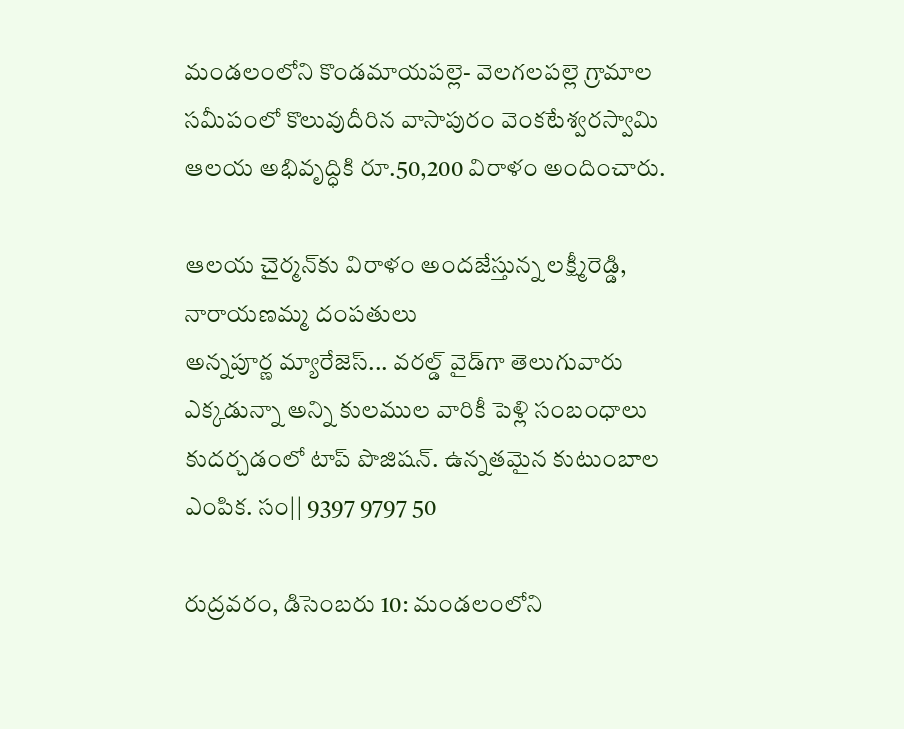మండలంలోని కొండమాయపల్లె- వెలగలపల్లె గ్రామాల సమీపంలో కొలువుదీరిన వాసాపురం వెంకటేశ్వరస్వామి ఆలయ అభివృద్ధికి రూ.50,200 విరాళం అందించారు.

ఆలయ చైర్మన్‌కు విరాళం అందజేస్తున్న లక్ష్మీరెడ్డి, నారాయణమ్మ దంపతులు
అన్నపూర్ణ మ్యారేజెస్... వరల్డ్ వైడ్‌గా తెలుగువారు ఎక్కడున్నా అన్ని కులముల వారికీ పెళ్లి సంబంధాలు కుదర్చడంలో టాప్ పొజిషన్. ఉన్నతమైన కుటుంబాల ఎంపిక. సం|| 9397 9797 50

రుద్రవరం, డిసెంబరు 10: మండలంలోని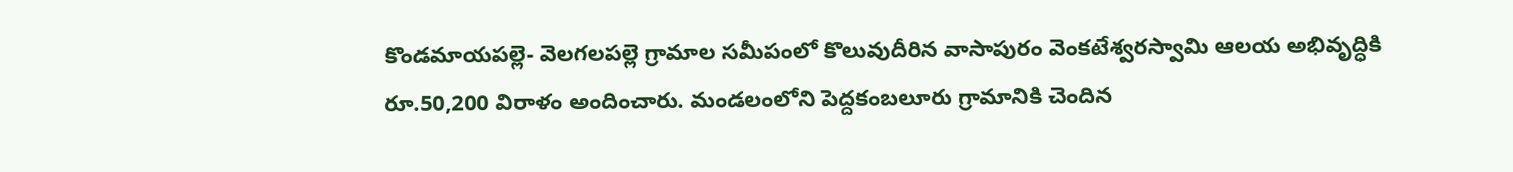కొండమాయపల్లె- వెలగలపల్లె గ్రామాల సమీపంలో కొలువుదీరిన వాసాపురం వెంకటేశ్వరస్వామి ఆలయ అభివృద్ధికి రూ.50,200 విరాళం అందించారు. మండలంలోని పెద్దకంబలూరు గ్రామానికి చెందిన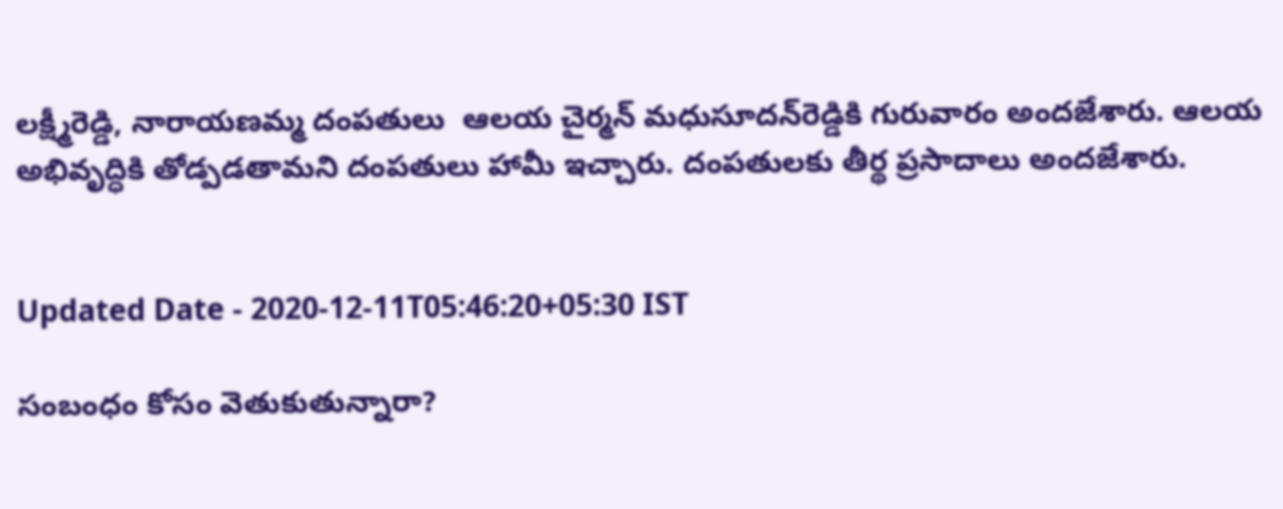లక్ష్మీరెడ్డి, నారాయణమ్మ దంపతులు  ఆలయ చైర్మన్‌ మధుసూదన్‌రెడ్డికి గురువారం అందజేశారు. ఆలయ అభివృద్ధికి తోడ్పడతామని దంపతులు హామీ ఇచ్చారు. దంపతులకు తీర్థ ప్రసాదాలు అందజేశారు.


Updated Date - 2020-12-11T05:46:20+05:30 IST

సంబంధం కోసం వెతుకుతున్నారా?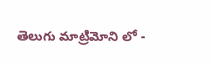తెలుగు మాట్రిమోని లో -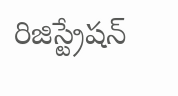రిజిస్ట్రేషన్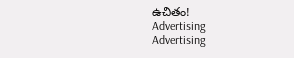ఉచితం!
Advertising
Advertising